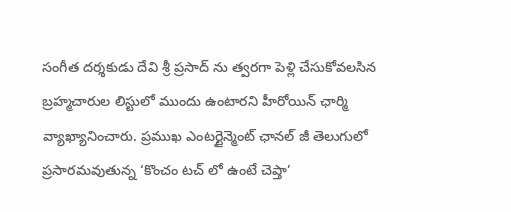సంగీత దర్శకుడు దేవి శ్రీ ప్రసాద్ ను త్వరగా పెళ్లి చేసుకోవలసిన బ్రహ్మచారుల లిస్టులో ముందు ఉంటారని హీరోయిన్ ఛార్మి వ్యాఖ్యానించారు. ప్రముఖ ఎంటర్టైన్మెంట్ ఛానల్ జీ తెలుగులో ప్రసారమవుతున్న ‘కొంచం టచ్ లో ఉంటే చెప్తా’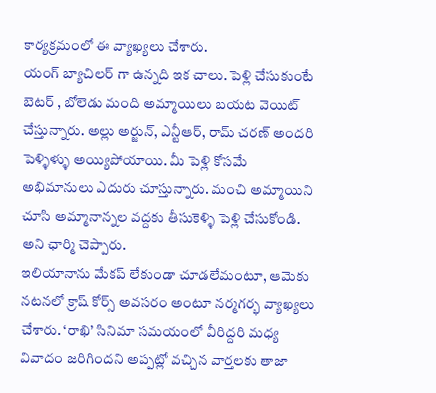కార్యక్రమంలో ఈ వ్యాఖ్యలు చేశారు.
యంగ్ బ్యాచిలర్ గా ఉన్నది ఇక చాలు. పెళ్లి చేసుకుంటే బెటర్ , బోలెడు మంది అమ్మాయిలు బయట వెయిట్ చేస్తున్నారు. అల్లు అర్జున్, ఎన్టీఆర్, రామ్ చరణ్ అందరి పెళ్ళిళ్ళు అయ్యిపోయాయి. మీ పెళ్లి కోసమే అభిమానులు ఎదురు చూస్తున్నారు. మంచి అమ్మాయిని చూసి అమ్మానాన్నల వద్దకు తీసుకెళ్ళి పెళ్లి చేసుకోండి. అని ఛార్మి చెప్పారు.
ఇలియానాను మేకప్ లేకుండా చూడలేమంటూ, ఆమెకు నటనలో క్రాష్ కోర్స్ అవసరం అంటూ నర్మగర్భ వ్యాఖ్యలు చేశారు. ‘రాఖి’ సినిమా సమయంలో వీరిద్దరి మధ్య వివాదం జరిగిందని అప్పట్లో వచ్చిన వార్తలకు తాజా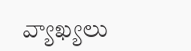వ్యాఖ్యలు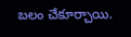బలం చేకూర్చాయి.